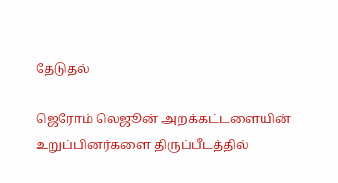தேடுதல்

ஜெரோம் லெஜூன் அறக்கட்டளையின் உறுப்பினர்களை திருப்பீடத்தில்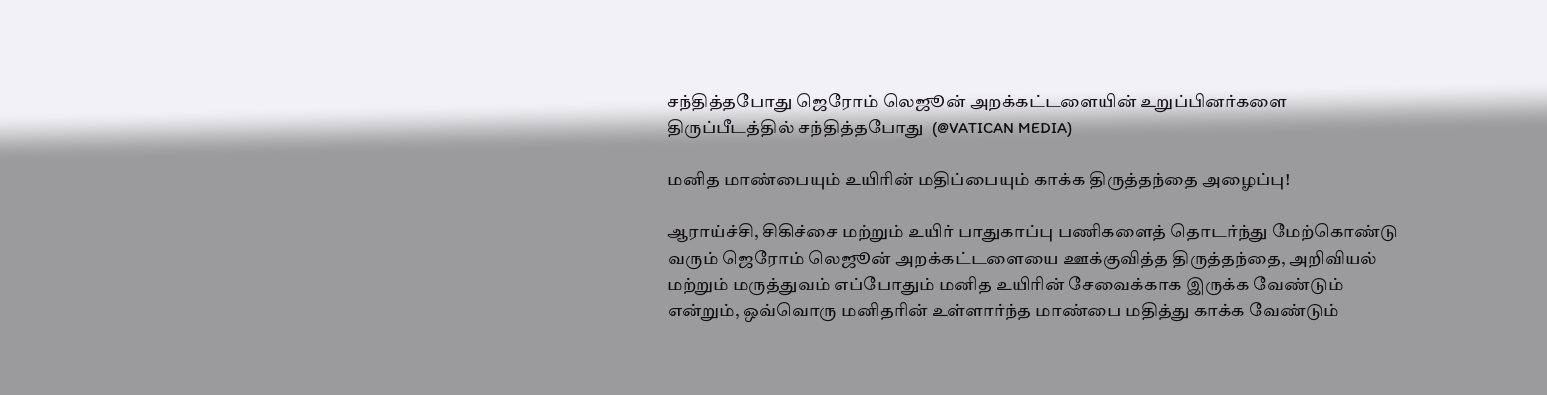சந்தித்தபோது ஜெரோம் லெஜூன் அறக்கட்டளையின் உறுப்பினர்களை திருப்பீடத்தில் சந்தித்தபோது  (@VATICAN MEDIA)

மனித மாண்பையும் உயிரின் மதிப்பையும் காக்க திருத்தந்தை அழைப்பு!

ஆராய்ச்சி, சிகிச்சை மற்றும் உயிர் பாதுகாப்பு பணிகளைத் தொடர்ந்து மேற்கொண்டு வரும் ஜெரோம் லெஜூன் அறக்கட்டளையை ஊக்குவித்த திருத்தந்தை, அறிவியல் மற்றும் மருத்துவம் எப்போதும் மனித உயிரின் சேவைக்காக இருக்க வேண்டும் என்றும், ஒவ்வொரு மனிதரின் உள்ளார்ந்த மாண்பை மதித்து காக்க வேண்டும்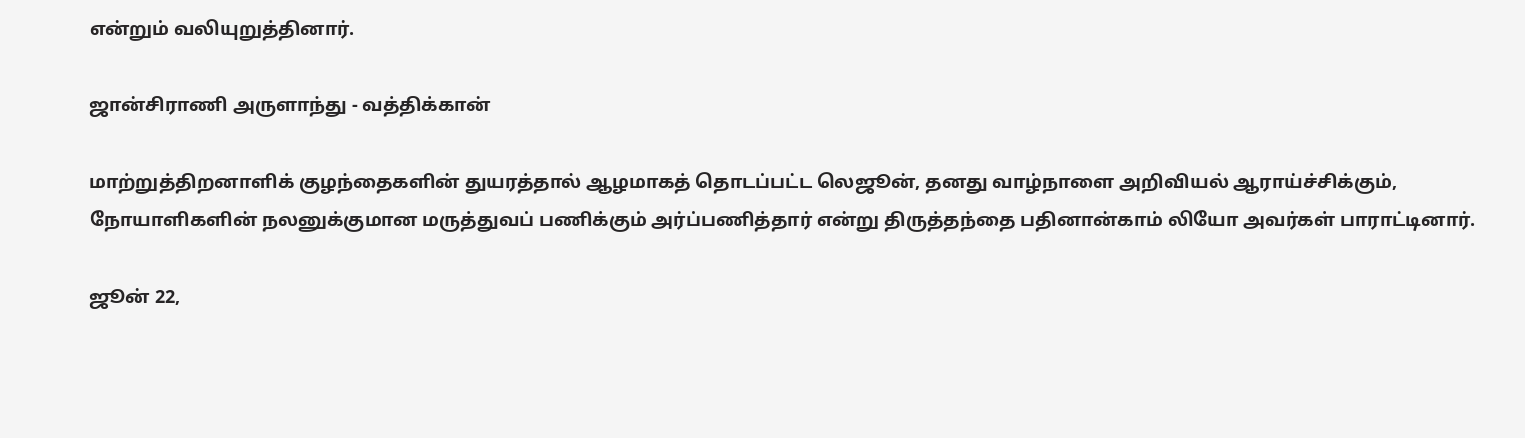என்றும் வலியுறுத்தினார்.

ஜான்சிராணி அருளாந்து - வத்திக்கான்

மாற்றுத்திறனாளிக் குழந்தைகளின் துயரத்தால் ஆழமாகத் தொடப்பட்ட லெஜூன், தனது வாழ்நாளை அறிவியல் ஆராய்ச்சிக்கும், நோயாளிகளின் நலனுக்குமான மருத்துவப் பணிக்கும் அர்ப்பணித்தார் என்று திருத்தந்தை பதினான்காம் லியோ அவர்கள் பாராட்டினார்.

ஜூன் 22,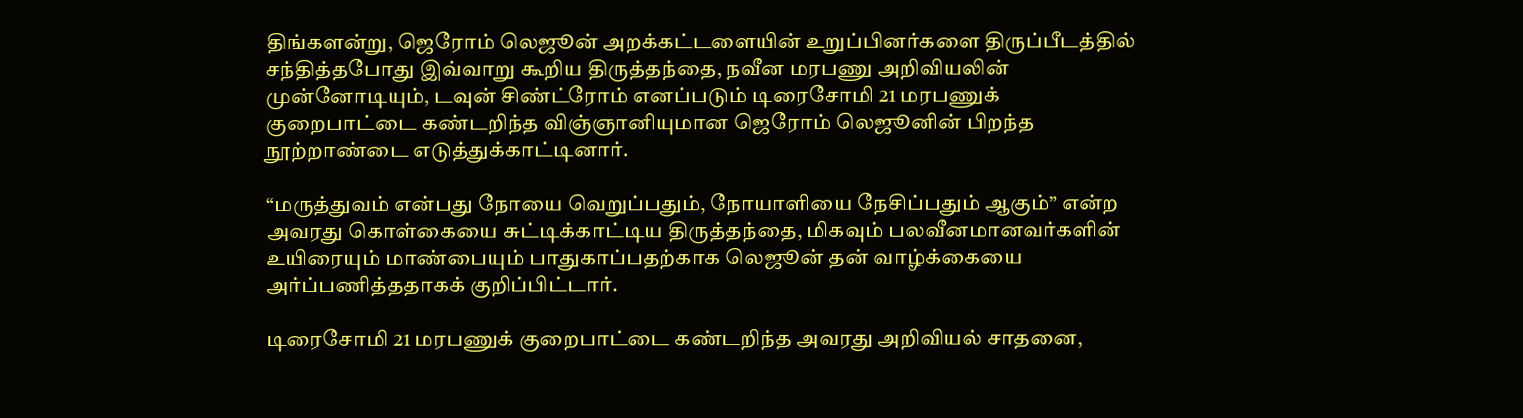திங்களன்று, ஜெரோம் லெஜூன் அறக்கட்டளையின் உறுப்பினர்களை திருப்பீடத்தில் சந்தித்தபோது இவ்வாறு கூறிய திருத்தந்தை, நவீன மரபணு அறிவியலின் முன்னோடியும், டவுன் சிண்ட்ரோம் எனப்படும் டிரைசோமி 21 மரபணுக் குறைபாட்டை கண்டறிந்த விஞ்ஞானியுமான ஜெரோம் லெஜூனின் பிறந்த நூற்றாண்டை எடுத்துக்காட்டினார்.

“மருத்துவம் என்பது நோயை வெறுப்பதும், நோயாளியை நேசிப்பதும் ஆகும்” என்ற அவரது கொள்கையை சுட்டிக்காட்டிய திருத்தந்தை, மிகவும் பலவீனமானவர்களின் உயிரையும் மாண்பையும் பாதுகாப்பதற்காக லெஜூன் தன் வாழ்க்கையை அர்ப்பணித்ததாகக் குறிப்பிட்டார்.

டிரைசோமி 21 மரபணுக் குறைபாட்டை கண்டறிந்த அவரது அறிவியல் சாதனை,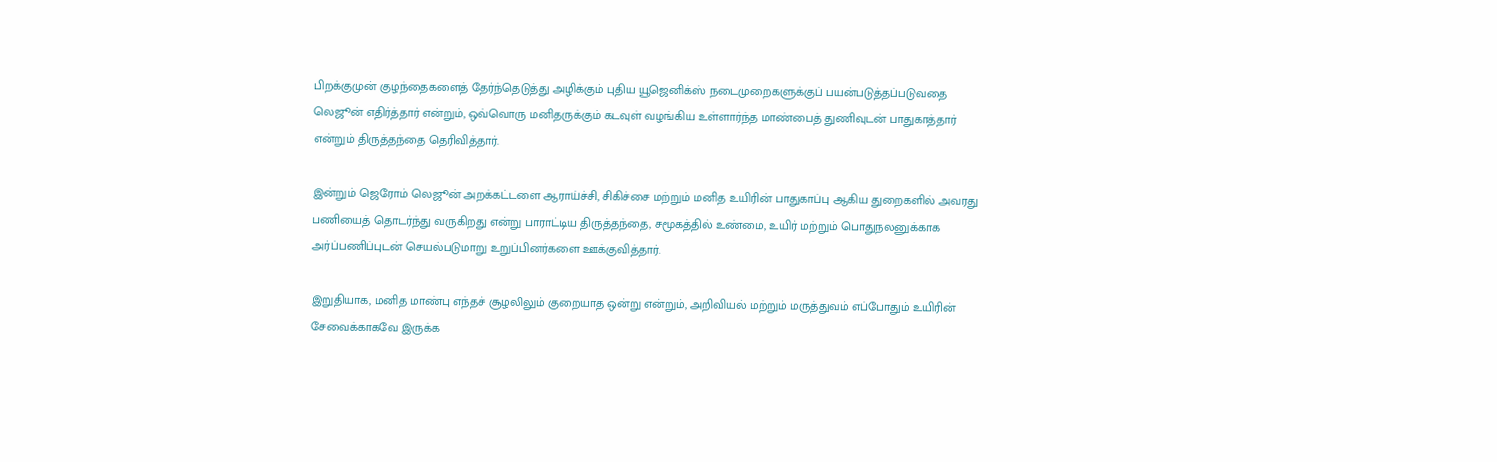பிறக்குமுன் குழந்தைகளைத் தேர்ந்தெடுத்து அழிக்கும் புதிய யூஜெனிக்ஸ் நடைமுறைகளுக்குப் பயன்படுத்தப்படுவதை லெஜூன் எதிர்த்தார் என்றும், ஒவ்வொரு மனிதருக்கும் கடவுள் வழங்கிய உள்ளார்ந்த மாண்பைத் துணிவுடன் பாதுகாத்தார் என்றும் திருத்தந்தை தெரிவித்தார்.

இன்றும் ஜெரோம் லெஜூன் அறக்கட்டளை ஆராய்ச்சி, சிகிச்சை மற்றும் மனித உயிரின் பாதுகாப்பு ஆகிய துறைகளில் அவரது பணியைத் தொடர்ந்து வருகிறது என்று பாராட்டிய திருத்தந்தை, சமூகத்தில் உண்மை, உயிர் மற்றும் பொதுநலனுக்காக அர்ப்பணிப்புடன் செயல்படுமாறு உறுப்பினர்களை ஊக்குவித்தார்.

இறுதியாக, மனித மாண்பு எந்தச் சூழலிலும் குறையாத ஒன்று என்றும், அறிவியல் மற்றும் மருத்துவம் எப்போதும் உயிரின் சேவைக்காகவே இருக்க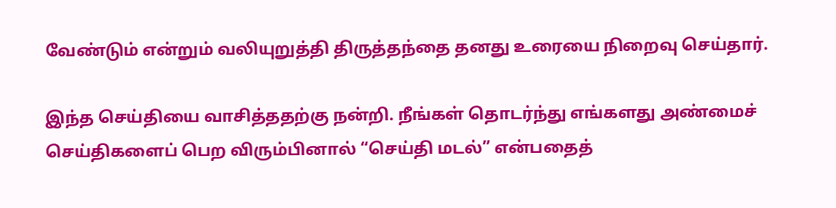வேண்டும் என்றும் வலியுறுத்தி திருத்தந்தை தனது உரையை நிறைவு செய்தார்.

இந்த செய்தியை வாசித்ததற்கு நன்றி. நீங்கள் தொடர்ந்து எங்களது அண்மைச் செய்திகளைப் பெற விரும்பினால் “செய்தி மடல்” என்பதைத்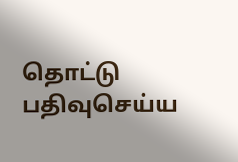தொட்டு பதிவுசெய்ய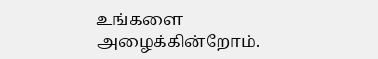உங்களை அழைக்கின்றோம்.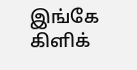இங்கே கிளிக்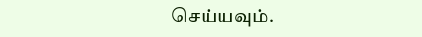செய்யவும்.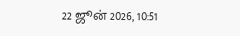22 ஜூன் 2026, 10:51